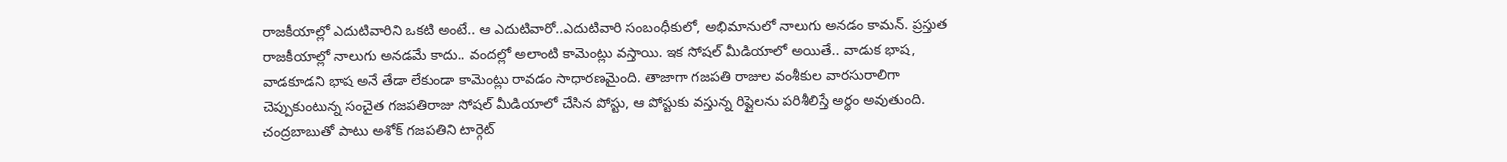రాజకీయాల్లో ఎదుటివారిని ఒకటి అంటే.. ఆ ఎదుటివారో..ఎదుటివారి సంబంధీకులో, అభిమానులో నాలుగు అనడం కామన్. ప్రస్తుత రాజకీయాల్లో నాలుగు అనడమే కాదు.. వందల్లో అలాంటి కామెంట్లు వస్తాయి. ఇక సోషల్ మీడియాలో అయితే.. వాడుక భాష, వాడకూడని భాష అనే తేడా లేకుండా కామెంట్లు రావడం సాధారణమైంది. తాజాగా గజపతి రాజుల వంశీకుల వారసురాలిగా చెప్పుకుంటున్న సంచైత గజపతిరాజు సోషల్ మీడియాలో చేసిన పోస్టు, ఆ పోస్టుకు వస్తున్న రిప్లైలను పరిశీలిస్తే అర్థం అవుతుంది.
చంద్రబాబుతో పాటు అశోక్ గజపతిని టార్గెట్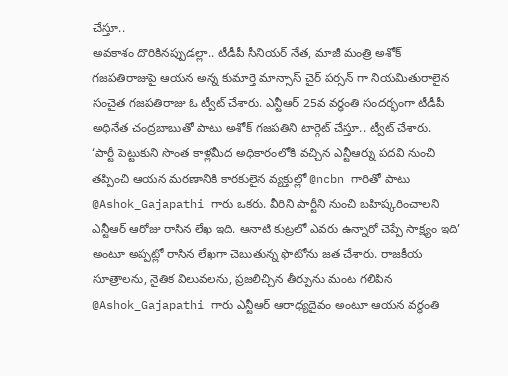చేస్తూ..
అవకాశం దొరికినప్పుడల్లా.. టీడీపీ సీనియర్ నేత, మాజీ మంత్రి అశోక్ గజపతిరాజుపై ఆయన అన్న కుమార్తె మాన్సాస్ చైర్ పర్సన్ గా నియమితురాలైన సంచైత గజపతిరాజు ఓ ట్వీట్ చేశారు. ఎన్టీఆర్ 25వ వర్ధంతి సందర్భంగా టీడీపీ అధినేత చంద్రబాబుతో పాటు అశోక్ గజపతిని టార్గెట్ చేస్తూ.. ట్వీట్ చేశారు.
‘పార్టీ పెట్టుకుని సొంత కాళ్లమీద అధికారంలోకి వచ్చిన ఎన్టీఆర్ను పదవి నుంచి తప్పించి ఆయన మరణానికి కారకులైన వ్యక్తుల్లో @ncbn గారితో పాటు @Ashok_Gajapathi గారు ఒకరు. వీరిని పార్టీని నుంచి బహిష్కరించాలని ఎన్టీఆర్ ఆరోజు రాసిన లేఖ ఇది. ఆనాటి కుట్రలో ఎవరు ఉన్నారో చెప్పే సాక్ష్యం ఇది’ అంటూ అప్పట్లో రాసిన లేఖగా చెబుతున్న ఫొటోను జత చేశారు. రాజకీయ సూత్రాలను, నైతిక విలువలను, ప్రజలిచ్చిన తీర్పును మంట గలిపిన @Ashok_Gajapathi గారు ఎన్టీఆర్ ఆరాధ్యదైవం అంటూ ఆయన వర్థంతి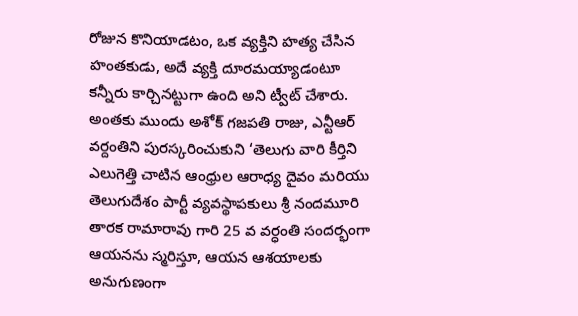రోజున కొనియాడటం, ఒక వ్యక్తిని హత్య చేసిన హంతకుడు, అదే వ్యక్తి దూరమయ్యాడంటూ కన్నీరు కార్చినట్టుగా ఉంది అని ట్వీట్ చేశారు.
అంతకు ముందు అశోక్ గజపతి రాజు, ఎన్టీఆర్ వర్దంతిని పురస్కరించుకుని ‘తెలుగు వారి కీర్తిని ఎలుగెత్తి చాటిన ఆంధ్రుల ఆరాధ్య దైవం మరియు తెలుగుదేశం పార్టీ వ్యవస్థాపకులు శ్రీ నందమూరి తారక రామారావు గారి 25 వ వర్ధంతి సందర్భంగా ఆయనను స్మరిస్తూ, ఆయన ఆశయాలకు అనుగుణంగా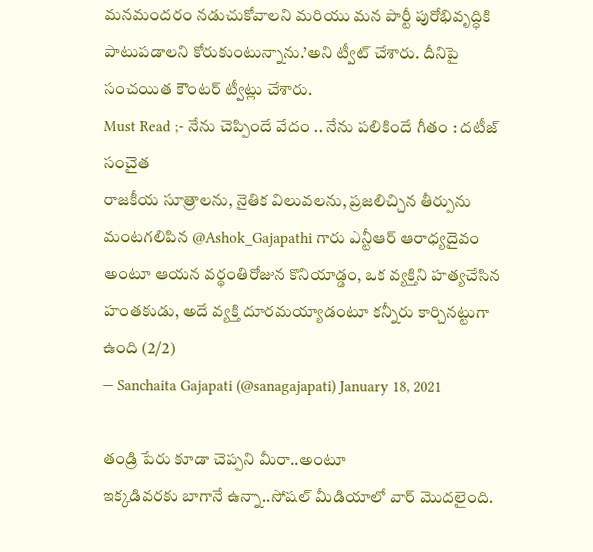మనమందరం నడుచుకోవాలని మరియు మన పార్టీ పురోభివృద్ధికి పాటుపడాలని కోరుకుంటున్నాను.’అని ట్వీట్ చేశారు. దీనిపై సంచయిత కౌంటర్ ట్వీట్లు చేశారు.
Must Read ;- నేను చెప్పిందే వేదం .. నేను పలికిందే గీతం : దటీజ్ సంచైత
రాజకీయ సూత్రాలను, నైతిక విలువలను, ప్రజలిచ్చిన తీర్పును మంటగలిపిన @Ashok_Gajapathi గారు ఎన్టీఆర్ ఆరాధ్యదైవం అంటూ ఆయన వర్థంతిరోజున కొనియాడ్డం, ఒక వ్యక్తిని హత్యచేసిన హంతకుడు, అదే వ్యక్తి దూరమయ్యాడంటూ కన్నీరు కార్చినట్టుగా ఉంది (2/2)
— Sanchaita Gajapati (@sanagajapati) January 18, 2021

తండ్రి పేరు కూడా చెప్పని మీరా..అంటూ
ఇక్కడివరకు బాగానే ఉన్నా..సోషల్ మీడియాలో వార్ మొదలైంది.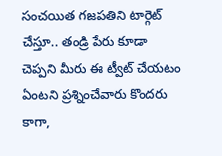సంచయిత గజపతిని టార్గెట్ చేస్తూ.. తండ్రి పేరు కూడా చెప్పని మీరు ఈ ట్వీట్ చేయటం ఏంటని ప్రశ్నించేవారు కొందరు కాగా,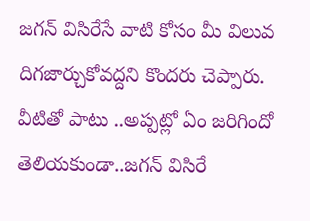జగన్ విసిరేసే వాటి కోసం మీ విలువ దిగజార్చుకోవద్దని కొందరు చెప్పారు. వీటితో పాటు ..అప్పట్లో ఏం జరిగిందో తెలియకుండా..జగన్ విసిరే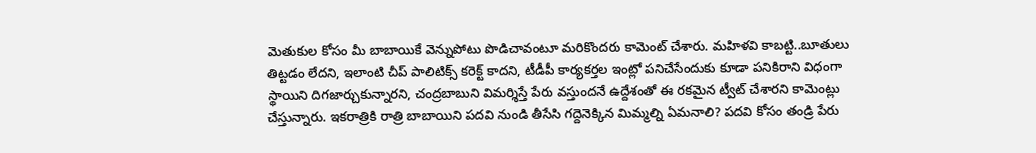మెతుకుల కోసం మీ బాబాయికే వెన్నుపోటు పొడిచావంటూ మరికొందరు కామెంట్ చేశారు. మహిళవి కాబట్టి..బూతులు తిట్టడం లేదని, ఇలాంటి చీప్ పాలిటిక్స్ కరెక్ట్ కాదని, టీడీపీ కార్యకర్తల ఇంట్లో పనిచేసేందుకు కూడా పనికిరాని విధంగా స్థాయిని దిగజార్చుకున్నారని, చంద్రబాబుని విమర్శిస్తే పేరు వస్తుందనే ఉద్దేశంతో ఈ రకమైన ట్వీట్ చేశారని కామెంట్లు చేస్తున్నారు. ఇకరాత్రికి రాత్రి బాబాయిని పదవి నుండి తీసేసి గద్దెనెక్కిన మిమ్మల్ని ఏమనాలి? పదవి కోసం తండ్రి పేరు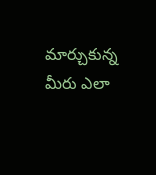మార్చుకున్న మీరు ఎలా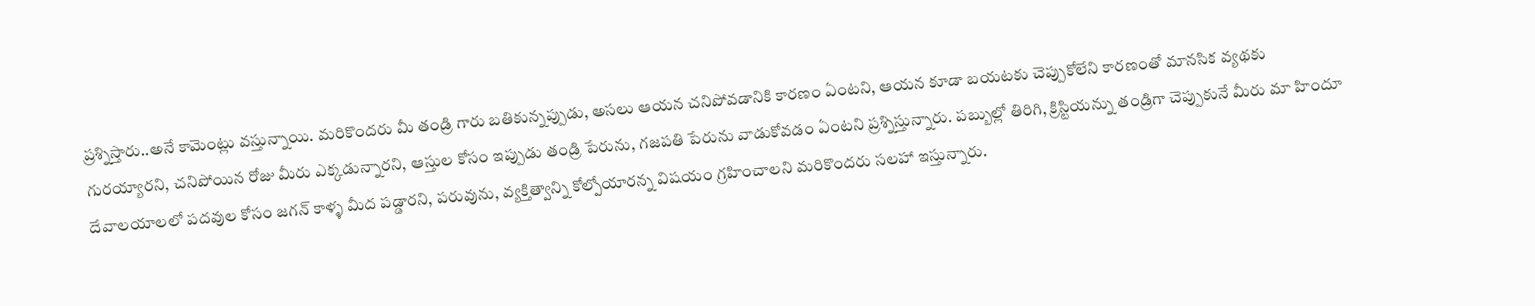ప్రశ్నిస్తారు..అనే కామెంట్లు వస్తున్నాయి. మరికొందరు మీ తండ్రి గారు బతికున్నప్పుడు, అసలు ఆయన చనిపోవడానికి కారణం ఏంటని, ఆయన కూడా బయటకు చెప్పుకోలేని కారణంతో మానసిక వ్యథకు గురయ్యారని, చనిపోయిన రోజు మీరు ఎక్కడున్నారని, ఆస్తుల కోసం ఇప్పుడు తండ్రి పేరును, గజపతి పేరును వాడుకోవడం ఏంటని ప్రశ్నిస్తున్నారు. పబ్బుల్లో తిరిగి, క్రిస్టియన్ను తండ్రిగా చెప్పుకునే మీరు మా హిందూ దేవాలయాలలో పదవుల కోసం జగన్ కాళ్ళ మీద పడ్డారని, పరువును, వ్యక్తిత్వాన్ని కోల్పోయారన్న విషయం గ్రహించాలని మరికొందరు సలహా ఇస్తున్నారు.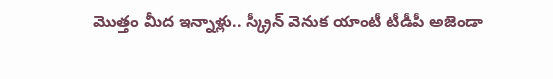మొత్తం మీద ఇన్నాళ్లు.. స్క్రీన్ వెనుక యాంటీ టీడీపీ అజెండా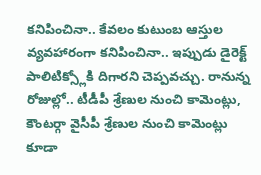కనిపించినా.. కేవలం కుటుంబ ఆస్తుల వ్యవహారంగా కనిపించినా.. ఇప్పుడు డైరెక్ట్ పాలిటిక్స్లోకి దిగారని చెప్పవచ్చు. రానున్న రోజుల్లో.. టీడీపీ శ్రేణుల నుంచి కామెంట్లు, కౌంటర్గా వైసీపీ శ్రేణుల నుంచి కామెంట్లు కూడా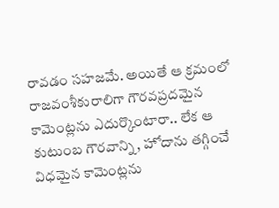రావడం సహజమే. అయితే ఆ క్రమంలో రాజవంశీకురాలిగా గౌరవప్రదమైన కామెంట్లను ఎదుర్కొంటారా.. లేక ఆ కుటుంబ గౌరవాన్ని, హోదాను తగ్గించే విధమైన కామెంట్లను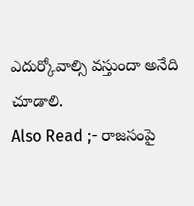ఎదుర్కోవాల్సి వస్తుందా అనేది చూడాలి.
Also Read ;- రాజసంపై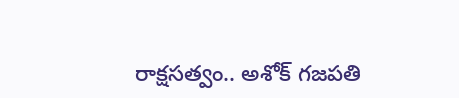రాక్షసత్వం.. అశోక్ గజపతి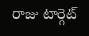రాజు టార్గెట్